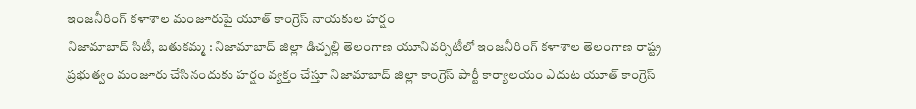ఇంజనీరింగ్ కళాశాల మంజూరుపై యూత్ కాంగ్రెస్ నాయకుల హర్షం
నిజామాబాద్ సిటీ, బతుకమ్మ : నిజామాబాద్ జిల్లా డిచ్పల్లి తెలంగాణ యూనివర్సిటీలో ఇంజనీరింగ్ కళాశాల తెలంగాణ రాష్ట్ర ప్రభుత్వం మంజూరు చేసినందుకు హర్షం వ్యక్తం చేస్తూ నిజామాబాద్ జిల్లా కాంగ్రెస్ పార్టీ కార్యాలయం ఎదుట యూత్ కాంగ్రెస్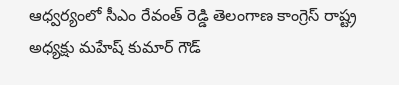ఆధ్వర్యంలో సీఎం రేవంత్ రెడ్డి తెలంగాణ కాంగ్రెస్ రాష్ట్ర అధ్యక్షు మహేష్ కుమార్ గౌడ్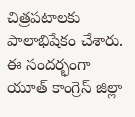చిత్రపటాలకు పాలాభిషేకం చేశారు. ఈ సందర్భంగా యూత్ కాంగ్రెస్ జిల్లా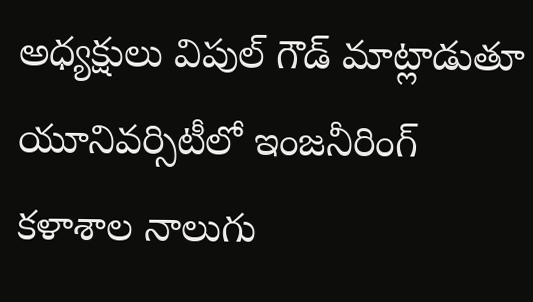అధ్యక్షులు విపుల్ గౌడ్ మాట్లాడుతూ యూనివర్సిటీలో ఇంజనీరింగ్ కళాశాల నాలుగు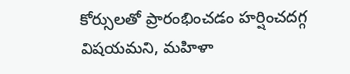కోర్సులతో ప్రారంభించడం హర్షించదగ్గ విషయమని, మహిళా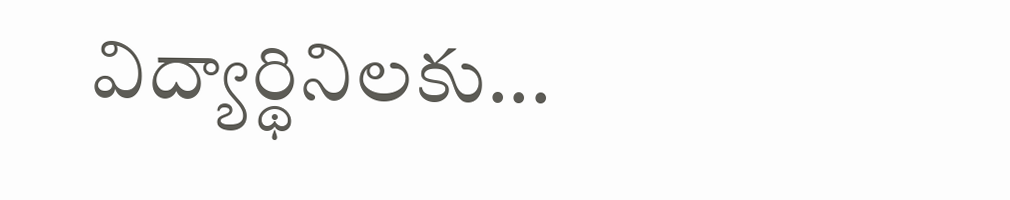విద్యార్థినిలకు...